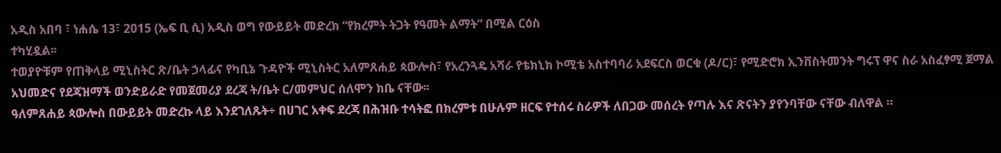አዲስ አበባ ፣ ነሐሴ 13፣ 2015 (ኤፍ ቢ ሲ) አዲስ ወግ የውይይት መድረክ “የክረምት ትጋት የዓመት ልማት” በሚል ርዕስ
ተካሂዷል፡፡
ተወያዮቹም የጠቅላይ ሚኒስትር ጽ/ቤት ኃላፊና የካቢኔ ጉዳዮች ሚኒስትር አለምጸሐይ ጳውሎስ፣ የአረንጓዴ አሻራ የቴክኒክ ኮሚቴ አስተባባሪ አደፍርስ ወርቁ (ዶ/ር)፣ የሚድሮክ ኢንቨስትመንት ግሩፕ ዋና ስራ አስፈፃሚ ጀማል አህመድና የደጃዝማች ወንድይራድ የመጀመሪያ ደረጃ ት/ቤት ር/መምህር ሰለሞን ክቤ ናቸው፡፡
ዓለምጸሐይ ጳውሎስ በውይይት መድረኩ ላይ እንደገለጹት÷ በሀገር አቀፍ ደረጃ በሕዝቡ ተሳትፎ በክረምቱ በሁሉም ዘርፍ የተሰሩ ስራዎች ለበጋው መሰረት የጣሉ እና ጽናትን ያየንባቸው ናቸው ብለዋል ።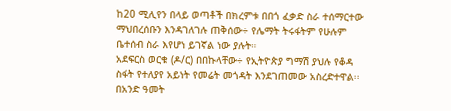ከ20 ሚሊየን በላይ ወጣቶች በክረምቱ በበጎ ፈቃድ ስራ ተሰማርተው ማህበረሰቡን እንዳገለገሉ ጠቅሰው÷ የሌማት ትሩፋትም የሁሉም ቤተሰብ ስራ እየሆነ ይገኛል ነው ያሉት።
አደፍርስ ወርቁ (ዶ/ር) በበኩላቸው÷ የኢትዮጵያ ግማሽ ያህሉ የቆዳ ስፋት የተለያየ አይነት የመሬት መጎዳት እንደገጠመው አስረድተዋል፡፡
በአንድ ዓመት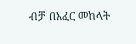ብቻ በአፈር መከላት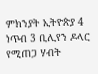ምክንያት ኢትዮጵያ 4 ነጥብ 3 ቢሊየን ዶላር የሚጠጋ ሃብት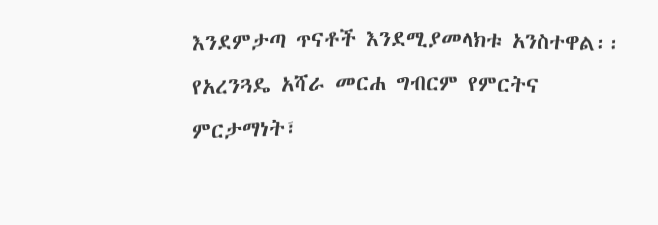እንደምታጣ ጥናቶች እንደሚያመላክቱ አንስተዋል፡፡
የአረንጓዴ አሻራ መርሐ ግብርም የምርትና ምርታማነት፣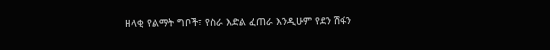ዘላቂ የልማት ግቦች፣ የስራ እድል ፈጠራ እንዲሁም የደን ሽፋን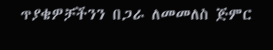ጥያቄዎቻችንን በጋራ ለመመለስ ጅምር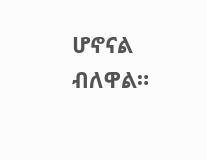ሆኖናል ብለዋል።